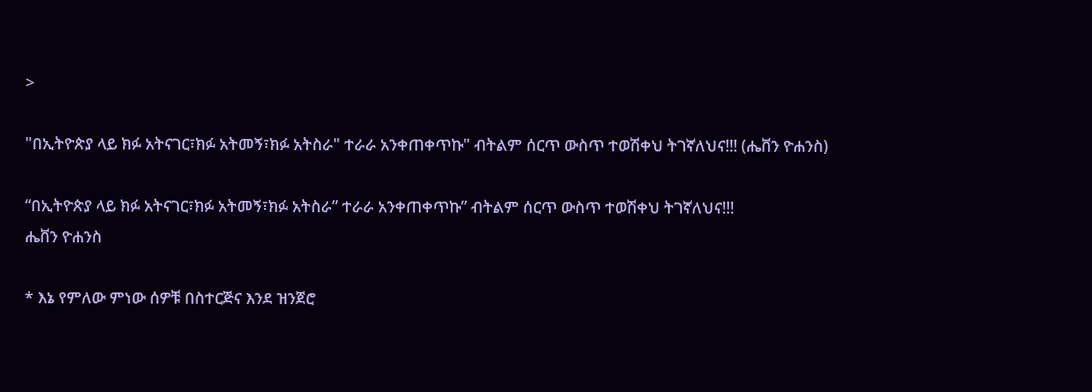>

"በኢትዮጵያ ላይ ክፉ አትናገር፣ክፉ አትመኝ፣ክፉ አትስራ" ተራራ አንቀጠቀጥኩ" ብትልም ሰርጥ ውስጥ ተወሽቀህ ትገኛለህና!!! (ሔቨን ዮሐንስ)

“በኢትዮጵያ ላይ ክፉ አትናገር፣ክፉ አትመኝ፣ክፉ አትስራ” ተራራ አንቀጠቀጥኩ” ብትልም ሰርጥ ውስጥ ተወሽቀህ ትገኛለህና!!!
ሔቨን ዮሐንስ

* እኔ የምለው ምነው ሰዎቹ በስተርጅና እንደ ዝንጀሮ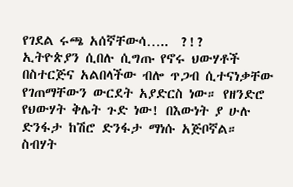የገደል ሩጫ አሰኛቸውሳ…..  ?!?
ኢትዮጵያን ሲበሉ ሲግጡ የኖሩ ህውሃቶች በስተርጅና አልበላችው ብሎ ጥጋብ ሲተናነቃቸው የገጠማቸውን ውርደት አያድርስ ነው። የዘንድሮ የህውሃት ቅሌት ጉድ ነው! በእውነት ያ ሁሉ ድንፋታ ከሽሮ ድንፋታ ማነሱ አጅቦኛል። ስብሃት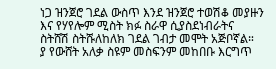ነጋ ዝንጀሮ ገደል ውስጥ እንደ ዝንጀሮ ተወሽቆ መያዙን እና የሃየሎም ሚስት ክፉ ስራዋ ሲያስደነብራትና ስትሸሽ ስትሹለከለክ ገደል ገብታ መሞት አጅቦኛል።
ያ የውሸት አለቃ ስዩም መስፍንም መከበቡ እርግጥ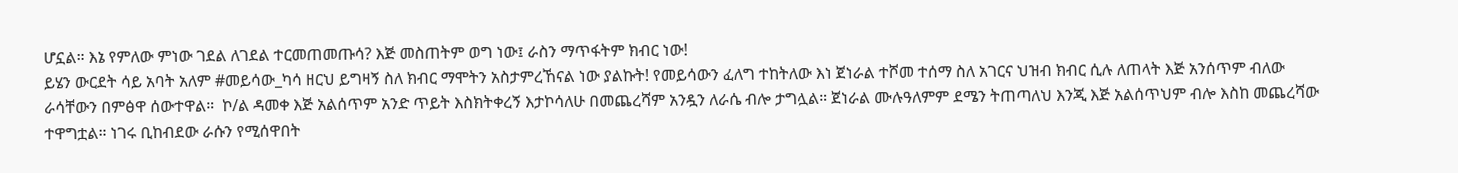ሆኗል። እኔ የምለው ምነው ገደል ለገደል ተርመጠመጡሳ? እጅ መስጠትም ወግ ነው፤ ራስን ማጥፋትም ክብር ነው!
ይሄን ውርደት ሳይ አባት አለም #መይሳው_ካሳ ዘርህ ይግዛኝ ስለ ክብር ማሞትን አስታምረኸናል ነው ያልኩት! የመይሳውን ፈለግ ተከትለው እነ ጀነራል ተሾመ ተሰማ ስለ አገርና ህዝብ ክብር ሲሉ ለጠላት እጅ አንሰጥም ብለው ራሳቸውን በምፅዋ ሰውተዋል።  ኮ/ል ዳመቀ እጅ አልሰጥም አንድ ጥይት እስክትቀረኝ እታኮሳለሁ በመጨረሻም አንዷን ለራሴ ብሎ ታግሏል። ጀነራል ሙሉዓለምም ደሜን ትጠጣለህ እንጂ እጅ አልሰጥህም ብሎ እስከ መጨረሻው ተዋግቷል። ነገሩ ቢከብደው ራሱን የሚሰዋበት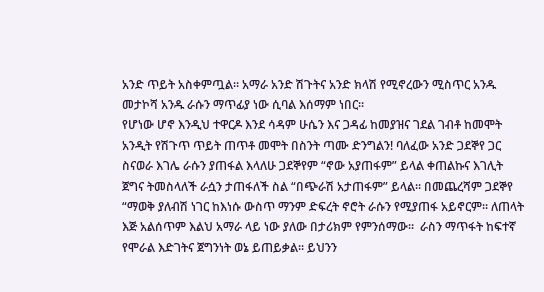አንድ ጥይት አስቀምጧል። አማራ አንድ ሽጉትና አንድ ክላሽ የሚኖረውን ሚስጥር አንዱ መታኮሻ አንዱ ራሱን ማጥፊያ ነው ሲባል እሰማም ነበር።
የሆነው ሆኖ እንዲህ ተዋርዶ እንደ ሳዳም ሁሴን እና ጋዳፊ ከመያዝና ገደል ገብቶ ከመሞት አንዲት የሽጉጥ ጥይት ጠጥቶ መሞት በስንት ጣሙ ድንግልን! ባለፈው አንድ ጋደኞየ ጋር ስናወራ እገሌ ራሱን ያጠፋል እላለሁ ጋደኞየም “ኖው አያጠፋም” ይላል ቀጠልኩና እገሊት ጀግና ትመስላለች ራሷን ታጠፋለች ስል “በጭራሽ አታጠፋም” ይላል። በመጨረሻም ጋደኞየ “ማወቅ ያለብሽ ነገር ከእነሱ ውስጥ ማንም ድፍረት ኖሮት ራሱን የሚያጠፋ አይኖርም። ለጠላት እጅ አልሰጥም እልህ አማራ ላይ ነው ያለው በታሪክም የምንሰማው።  ራስን ማጥፋት ከፍተኛ የሞራል እድገትና ጀግንነት ወኔ ይጠይቃል። ይህንን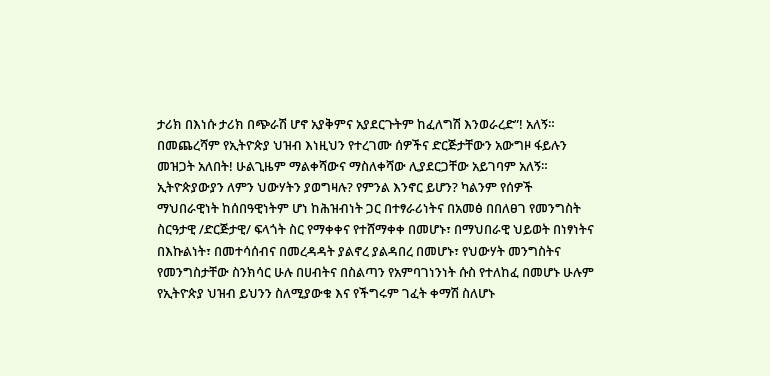ታሪክ በእነሱ ታሪክ በጭራሽ ሆኖ አያቅምና አያደርጉትም ከፈለግሽ እንወራረድ”! አለኝ። በመጨረሻም የኢትዮጵያ ህዝብ እነዚህን የተረገሙ ሰዎችና ድርጅታቸውን አውግዞ ፋይሉን መዝጋት አለበት! ሁልጊዜም ማልቀሻውና ማስለቀሻው ሊያደርጋቸው አይገባም አለኝ።
ኢትዮጵያውያን ለምን ህውሃትን ያወግዛሉ? የምንል እንኖር ይሆን? ካልንም የሰዎች ማህበራዊነት ከሰበዓዊነትም ሆነ ከሕዝብነት ጋር በተፃራሪነትና በአመፅ በበለፀገ የመንግስት ስርዓታዊ /ድርጅታዊ/ ፍላጎት ስር የማቀቀና የተሸማቀቀ በመሆኑ፣ በማህበራዊ ህይወት በነፃነትና በእኩልነት፣ በመተሳሰብና በመረዳዳት ያልኖረ ያልዳበረ በመሆኑ፣ የህውሃት መንግስትና የመንግስታቸው ስንክሳር ሁሉ በሀብትና በስልጣን የአምባገነንነት ሱስ የተለከፈ በመሆኑ ሁሉም የኢትዮጵያ ህዝብ ይህንን ስለሚያውቁ እና የችግሩም ገፈት ቀማሽ ስለሆኑ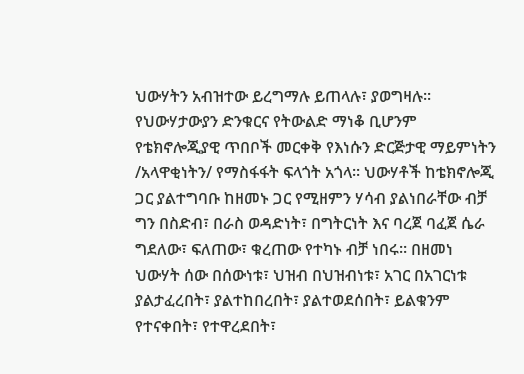ህውሃትን አብዝተው ይረግማሉ ይጠላሉ፣ ያወግዛሉ፡፡
የህውሃታውያን ድንቁርና የትውልድ ማነቆ ቢሆንም የቴክኖሎጂያዊ ጥበቦች መርቀቅ የእነሱን ድርጅታዊ ማይምነትን /አላዋቂነትን/ የማስፋፋት ፍላጎት አጎላ፡፡ ህውሃቶች ከቴክኖሎጂ ጋር ያልተግባቡ ከዘመኑ ጋር የሚዘምን ሃሳብ ያልነበራቸው ብቻ ግን በስድብ፣ በራስ ወዳድነት፣ በግትርነት እና ባረጀ ባፈጀ ሴራ ግደለው፣ ፍለጠው፣ ቁረጠው የተካኑ ብቻ ነበሩ። በዘመነ ህውሃት ሰው በሰውነቱ፣ ህዝብ በህዝብነቱ፣ አገር በአገርነቱ ያልታፈረበት፣ ያልተከበረበት፣ ያልተወደሰበት፣ ይልቁንም የተናቀበት፣ የተዋረደበት፣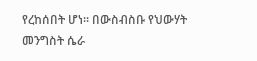የረከሰበት ሆነ፡፡ በውስብስቡ የህውሃት መንግስት ሴራ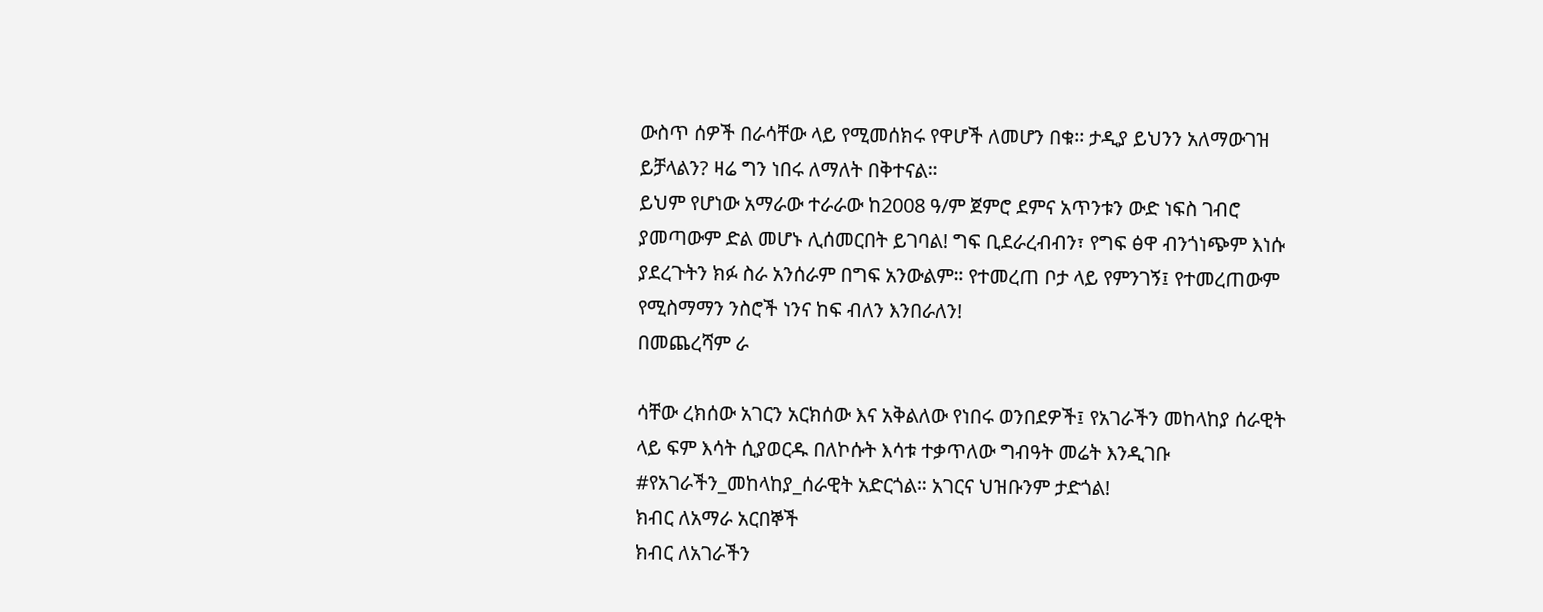ውስጥ ሰዎች በራሳቸው ላይ የሚመሰክሩ የዋሆች ለመሆን በቁ፡፡ ታዲያ ይህንን አለማውገዝ ይቻላልን? ዛሬ ግን ነበሩ ለማለት በቅተናል።
ይህም የሆነው አማራው ተራራው ከ2008 ዓ/ም ጀምሮ ደምና አጥንቱን ውድ ነፍስ ገብሮ ያመጣውም ድል መሆኑ ሊሰመርበት ይገባል! ግፍ ቢደራረብብን፣ የግፍ ፅዋ ብንጎነጭም እነሱ ያደረጉትን ክፉ ስራ አንሰራም በግፍ አንውልም። የተመረጠ ቦታ ላይ የምንገኝ፤ የተመረጠውም የሚስማማን ንስሮች ነንና ከፍ ብለን እንበራለን!
በመጨረሻም ራ

ሳቸው ረክሰው አገርን አርክሰው እና አቅልለው የነበሩ ወንበደዎች፤ የአገራችን መከላከያ ሰራዊት ላይ ፍም እሳት ሲያወርዱ በለኮሱት እሳቱ ተቃጥለው ግብዓት መሬት እንዲገቡ #የአገራችን_መከላከያ_ሰራዊት አድርጎል። አገርና ህዝቡንም ታድጎል!
ክብር ለአማራ አርበኞች
ክብር ለአገራችን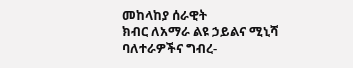መከላከያ ሰራዊት
ክብር ለአማራ ልዩ ኃይልና ሚኒሻ
ባለተራዎችና ግብረ-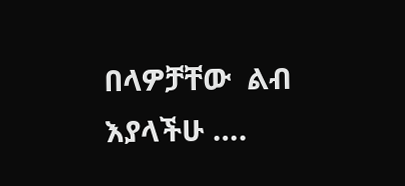በላዎቻቸው  ልብ እያላችሁ ….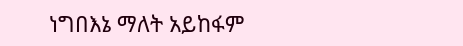ነግበእኔ ማለት አይከፋም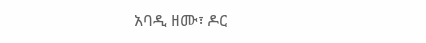አባዲ ዘሙ፣ ዶር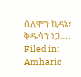ሰለሞን ኪዳኔ፣ ቅዱሳን ነጋ….
Filed in: Amharic